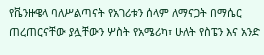የቬንዙዌላ ባለሥልጣናት የአገሪቱን ሰላም ለማናጋት በማሴር ጠረጠርናቸው ያሏቸውን ሦስት የአሜሪካ፣ ሁለት የስፔን እና አንድ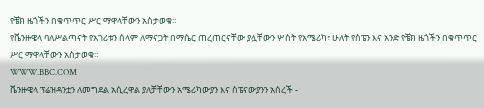የቼክ ዜጎችን በቁጥጥር ሥር ማዋላቸውን አስታወቁ።
የቬንዙዌላ ባለሥልጣናት የአገሪቱን ሰላም ለማናጋት በማሴር ጠረጠርናቸው ያሏቸውን ሦስት የአሜሪካ፣ ሁለት የስፔን እና አንድ የቼክ ዜጎችን በቁጥጥር ሥር ማዋላቸውን አስታወቁ።
WWW.BBC.COM
ቬንዙዌላ ፕሬዝዳንቷን ለመግደል አሲረዋል ያለቻቸውን አሜሪካውያን እና ስፔናውያንን አሰረች -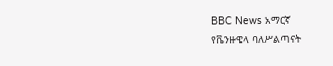BBC News አማርኛ
የቬንዙዌላ ባለሥልጣናት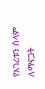የአገሪቱን ሰላም ለማናጋት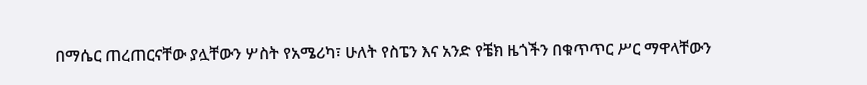በማሴር ጠረጠርናቸው ያሏቸውን ሦስት የአሜሪካ፣ ሁለት የስፔን እና አንድ የቼክ ዜጎችን በቁጥጥር ሥር ማዋላቸውን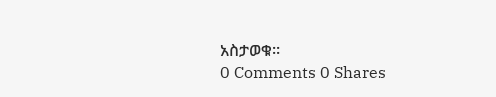አስታወቁ።
0 Comments 0 Shares